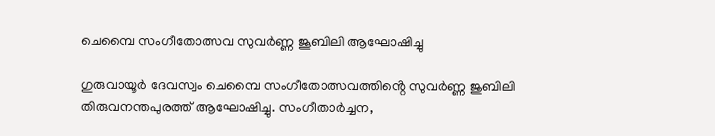ചെമ്പൈ സംഗീതോത്സവ സുവർണ്ണ ജൂബിലി ആഘോഷിച്ചു

ഗുരുവായൂർ ദേവസ്വം ചെമ്പൈ സംഗീതോത്സവത്തിൻ്റെ സുവർണ്ണ ജുബിലി തിരുവനന്തപുരത്ത് ആഘോഷിച്ചു. സംഗീതാർച്ചന,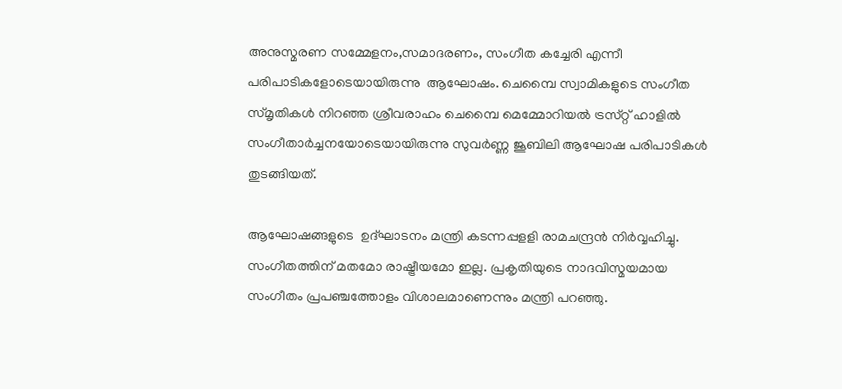അനുസ്മരണ സമ്മേളനം,സമാദരണം, സംഗീത കച്ചേരി എന്നീ പരിപാടികളോടെയായിരുന്നു  ആഘോഷം. ചെമ്പൈ സ്വാമികളുടെ സംഗീത സ്‌മൃതികൾ നിറഞ്ഞ ശ്രീവരാഹം ചെമ്പൈ മെമ്മോറിയൽ ട്രസ്‌റ്റ് ഹാളിൽ  സംഗീതാർച്ചനയോടെയായിരുന്നു സുവർണ്ണ ജൂബിലി ആഘോഷ പരിപാടികൾ തുടങ്ങിയത്.

ആഘോഷങ്ങളുടെ  ഉദ്ഘാടനം മന്ത്രി കടന്നപ്പളളി രാമചന്ദ്രൻ നിർവ്വഹിച്ചു. സംഗീതത്തിന് മതമോ രാഷ്ട്രീയമോ ഇല്ല. പ്രകൃതിയുടെ നാദവിസ്മയമായ സംഗീതം പ്രപഞ്ചത്തോളം വിശാലമാണെന്നും മന്ത്രി പറഞ്ഞു.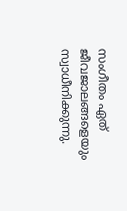സംഗീതം ഏത് ജീവജാലങ്ങളെയും സ്വാധീനിക്കുന്നു.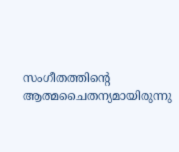സംഗീതത്തിൻ്റെ ആത്മചൈതന്യമായിരുന്നു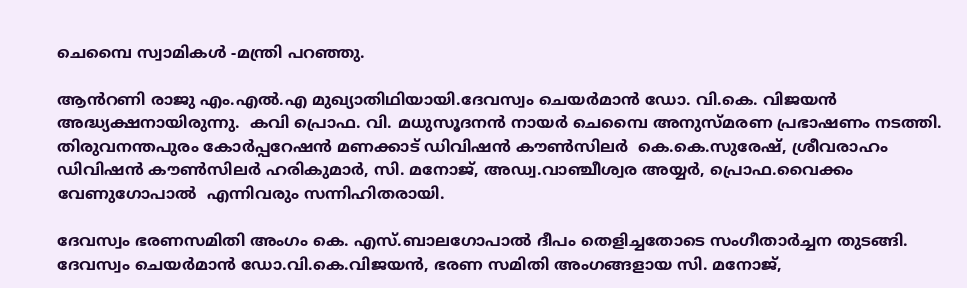ചെമ്പൈ സ്വാമികൾ -മന്ത്രി പറഞ്ഞു.

ആൻറണി രാജു എം.എൽ.എ മുഖ്യാതിഥിയായി.ദേവസ്വം ചെയർമാൻ ഡോ. വി.കെ. വിജയൻ അദ്ധ്യക്ഷനായിരുന്നു.  കവി പ്രൊഫ. വി. മധുസൂദനൻ നായർ ചെമ്പൈ അനുസ്‌മരണ പ്രഭാഷണം നടത്തി. തിരുവനന്തപുരം കോർപ്പറേഷൻ മണക്കാട് ഡിവിഷൻ കൗൺസിലർ  കെ.കെ.സുരേഷ്, ശ്രീവരാഹം ഡിവിഷൻ കൗൺസിലർ ഹരികുമാർ, സി. മനോജ്, അഡ്വ.വാഞ്ചീശ്വര അയ്യർ, പ്രൊഫ.വൈക്കം വേണുഗോപാൽ  എന്നിവരും സന്നിഹിതരായി.

ദേവസ്വം ഭരണസമിതി അംഗം കെ. എസ്.ബാലഗോപാൽ ദീപം തെളിച്ചതോടെ സംഗീതാർച്ചന തുടങ്ങി. ദേവസ്വം ചെയർമാൻ ഡോ.വി.കെ.വിജയൻ, ഭരണ സമിതി അംഗങ്ങളായ സി. മനോജ്,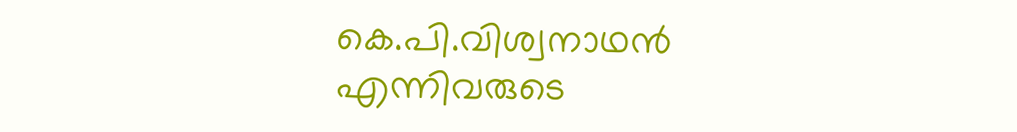കെ.പി.വിശ്വനാഥൻ എന്നിവരുടെ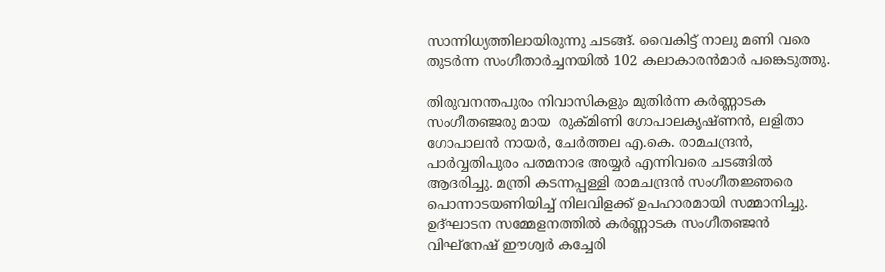സാന്നിധ്യത്തിലായിരുന്നു ചടങ്ങ്. വൈകിട്ട് നാലു മണി വരെ തുടർന്ന സംഗീതാർച്ചനയിൽ 102 കലാകാരൻമാർ പങ്കെടുത്തു.

തിരുവനന്തപുരം നിവാസികളും മുതിർന്ന കർണ്ണാടക സംഗീതഞ്ജരു മായ  രുക്‌മിണി ഗോപാലകൃഷ്ണൻ, ലളിതാ ഗോപാലൻ നായർ, ചേർത്തല എ.കെ. രാമചന്ദ്രൻ, പാർവ്വതിപുരം പത്മനാഭ അയ്യർ എന്നിവരെ ചടങ്ങിൽ  ആദരിച്ചു. മന്ത്രി കടന്നപ്പള്ളി രാമചന്ദ്രൻ സംഗീതജ്ഞരെ പൊന്നാടയണിയിച്ച് നിലവിളക്ക് ഉപഹാരമായി സമ്മാനിച്ചു.
ഉദ്ഘാടന സമ്മേളനത്തിൽ കർണ്ണാടക സംഗീതഞ്ജൻ വിഘ്നേഷ് ഈശ്വർ കച്ചേരി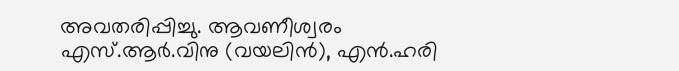അവതരിപ്പിച്ചു. ആവണീശ്വരം എസ്.ആർ.വിനു (വയലിൻ), എൻ.ഹരി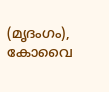(മൃദംഗം), കോവൈ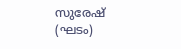സുരേഷ് (ഘടം)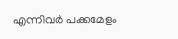എന്നിവർ പക്കമേളം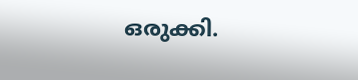ഒരുക്കി.